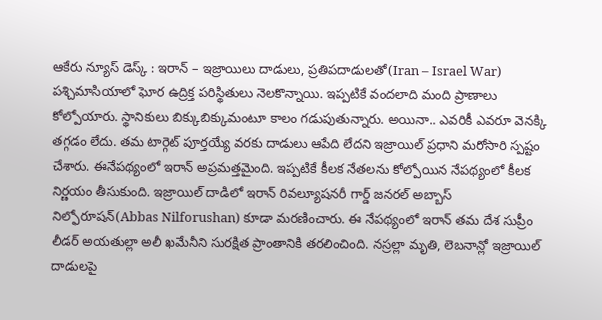ఆకేరు న్యూస్ డెస్క్ : ఇరాన్ – ఇజ్రాయిలు దాడులు, ప్రతిపదాడులతో(Iran – Israel War) పశ్చిమాసియాలో ఘోర ఉద్రిక్త పరిస్థితులు నెలకొన్నాయి. ఇప్పటికే వందలాది మంది ప్రాణాలు కోల్పోయారు. స్థానికులు బిక్కుబిక్కుమంటూ కాలం గడుపుతున్నారు. అయినా.. ఎవరికీ ఎవరూ వెనక్కి తగ్గడం లేదు. తమ టార్గెట్ పూర్తయ్యే వరకు దాడులు ఆపేది లేదని ఇజ్రాయిల్ ప్రధాని మరోసారి స్పష్టం చేశారు. ఈనేపథ్యంలో ఇరాన్ అప్రమత్తమైంది. ఇప్పటికే కీలక నేతలను కోల్పోయిన నేపథ్యంలో కీలక నిర్ణయం తీసుకుంది. ఇజ్రాయిల్ దాడిలో ఇరాన్ రివల్యూషనరీ గార్డ్ జనరల్ అబ్బాస్ నిల్ఫోరూషన్(Abbas Nilforushan) కూడా మరణించారు. ఈ నేపథ్యంలో ఇరాన్ తమ దేశ సుప్రీం లీడర్ అయతుల్లా అలీ ఖమేనీని సురక్షిత ప్రాంతానికి తరలించింది. నస్రల్లా మృతి, లెబనాన్లో ఇజ్రాయిల్ దాడులపై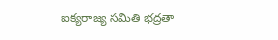ఐక్యరాజ్య సమితి భద్రతా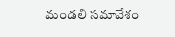మండలి సమావేశం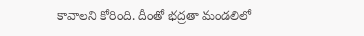కావాలని కోరింది. దీంతో భద్రతా మండలిలో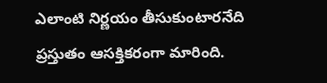ఎలాంటి నిర్ణయం తీసుకుంటారనేది ప్రస్తుతం ఆసక్తికరంగా మారింది.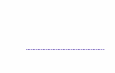………………………………………..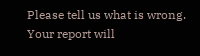Please tell us what is wrong. Your report will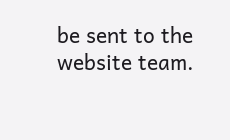be sent to the website team.